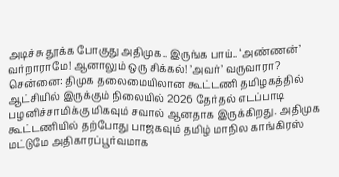அடிச்சு தூக்க போகுது அதிமுக.. இருங்க பாய்.. ‘அண்ணன்’ வர்றாராமே! ஆனாலும் ஒரு சிக்கல்! ’அவர்’ வருவாரா?
சென்னை: திமுக தலைமையிலான கூட்டணி தமிழகத்தில் ஆட்சியில் இருக்கும் நிலையில் 2026 தேர்தல் எடப்பாடி பழனிச்சாமிக்கு மிகவும் சவால் ஆனதாக இருக்கிறது. அதிமுக கூட்டணியில் தற்போது பாஜகவும் தமிழ் மாநில காங்கிரஸ் மட்டுமே அதிகாரப்பூர்வமாக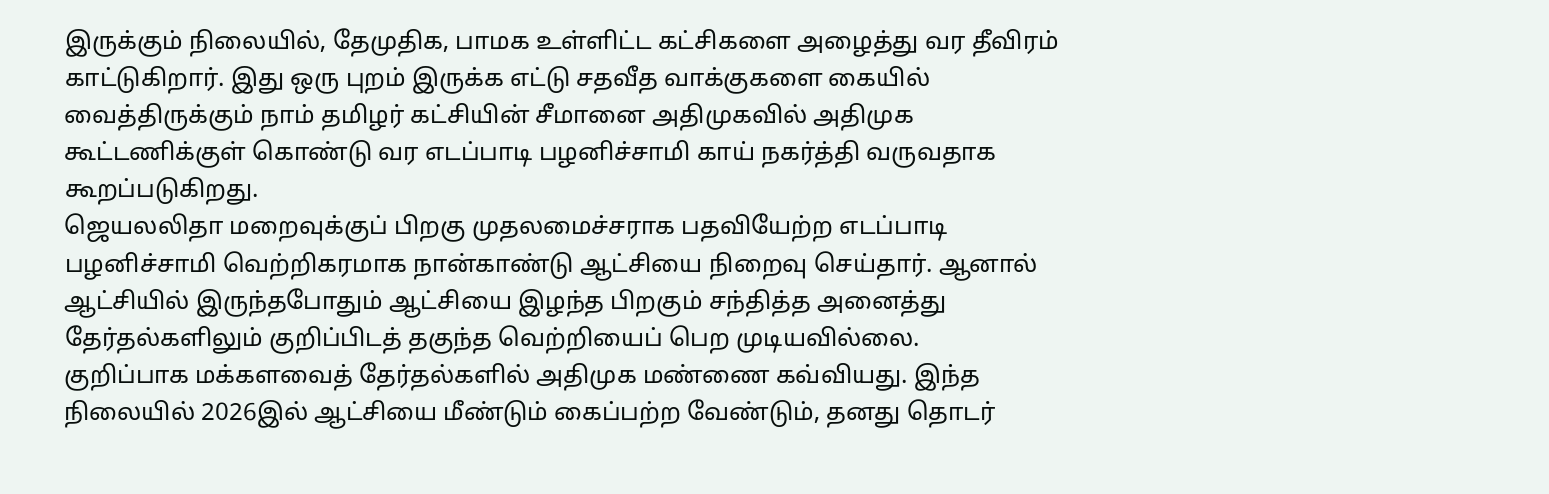இருக்கும் நிலையில், தேமுதிக, பாமக உள்ளிட்ட கட்சிகளை அழைத்து வர தீவிரம் காட்டுகிறார். இது ஒரு புறம் இருக்க எட்டு சதவீத வாக்குகளை கையில் வைத்திருக்கும் நாம் தமிழர் கட்சியின் சீமானை அதிமுகவில் அதிமுக கூட்டணிக்குள் கொண்டு வர எடப்பாடி பழனிச்சாமி காய் நகர்த்தி வருவதாக கூறப்படுகிறது.
ஜெயலலிதா மறைவுக்குப் பிறகு முதலமைச்சராக பதவியேற்ற எடப்பாடி பழனிச்சாமி வெற்றிகரமாக நான்காண்டு ஆட்சியை நிறைவு செய்தார். ஆனால் ஆட்சியில் இருந்தபோதும் ஆட்சியை இழந்த பிறகும் சந்தித்த அனைத்து தேர்தல்களிலும் குறிப்பிடத் தகுந்த வெற்றியைப் பெற முடியவில்லை.
குறிப்பாக மக்களவைத் தேர்தல்களில் அதிமுக மண்ணை கவ்வியது. இந்த நிலையில் 2026இல் ஆட்சியை மீண்டும் கைப்பற்ற வேண்டும், தனது தொடர்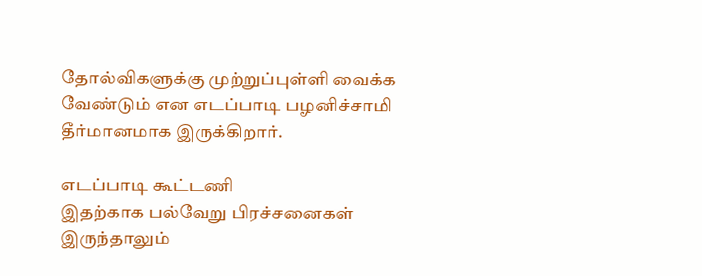தோல்விகளுக்கு முற்றுப்புள்ளி வைக்க வேண்டும் என எடப்பாடி பழனிச்சாமி தீர்மானமாக இருக்கிறார்.

எடப்பாடி கூட்டணி
இதற்காக பல்வேறு பிரச்சனைகள் இருந்தாலும்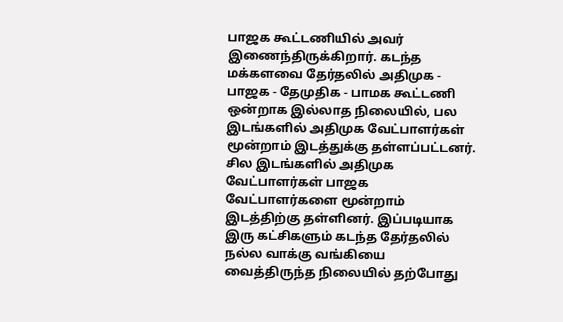பாஜக கூட்டணியில் அவர் இணைந்திருக்கிறார். கடந்த மக்களவை தேர்தலில் அதிமுக - பாஜக - தேமுதிக - பாமக கூட்டணி ஒன்றாக இல்லாத நிலையில், பல இடங்களில் அதிமுக வேட்பாளர்கள் மூன்றாம் இடத்துக்கு தள்ளப்பட்டனர். சில இடங்களில் அதிமுக வேட்பாளர்கள் பாஜக வேட்பாளர்களை மூன்றாம் இடத்திற்கு தள்ளினர். இப்படியாக இரு கட்சிகளும் கடந்த தேர்தலில் நல்ல வாக்கு வங்கியை வைத்திருந்த நிலையில் தற்போது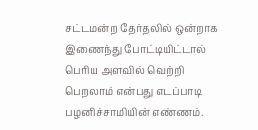சட்டமன்ற தேர்தலில் ஒன்றாக இணைந்து போட்டியிட்டால் பெரிய அளவில் வெற்றி பெறலாம் என்பது எடப்பாடி பழனிச்சாமியின் எண்ணம்.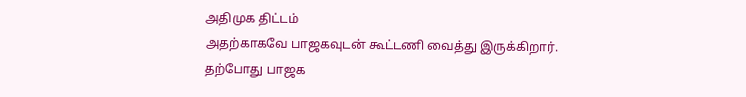அதிமுக திட்டம்
அதற்காகவே பாஜகவுடன் கூட்டணி வைத்து இருக்கிறார். தற்போது பாஜக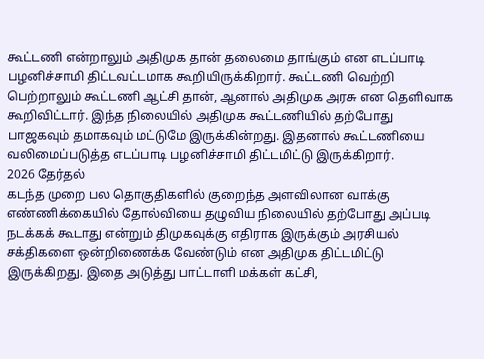கூட்டணி என்றாலும் அதிமுக தான் தலைமை தாங்கும் என எடப்பாடி பழனிச்சாமி திட்டவட்டமாக கூறியிருக்கிறார். கூட்டணி வெற்றி பெற்றாலும் கூட்டணி ஆட்சி தான், ஆனால் அதிமுக அரசு என தெளிவாக கூறிவிட்டார். இந்த நிலையில் அதிமுக கூட்டணியில் தற்போது பாஜகவும் தமாகவும் மட்டுமே இருக்கின்றது. இதனால் கூட்டணியை வலிமைப்படுத்த எடப்பாடி பழனிச்சாமி திட்டமிட்டு இருக்கிறார்.
2026 தேர்தல்
கடந்த முறை பல தொகுதிகளில் குறைந்த அளவிலான வாக்கு எண்ணிக்கையில் தோல்வியை தழுவிய நிலையில் தற்போது அப்படி நடக்கக் கூடாது என்றும் திமுகவுக்கு எதிராக இருக்கும் அரசியல் சக்திகளை ஒன்றிணைக்க வேண்டும் என அதிமுக திட்டமிட்டு இருக்கிறது. இதை அடுத்து பாட்டாளி மக்கள் கட்சி,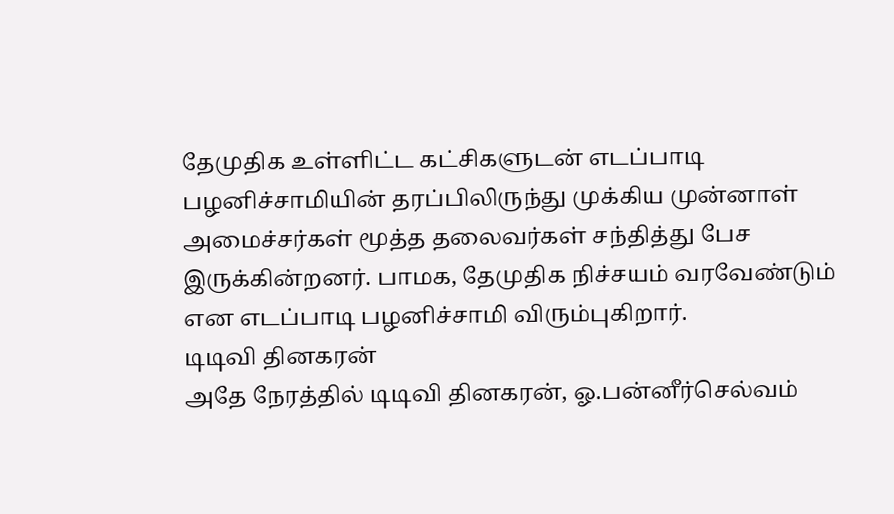தேமுதிக உள்ளிட்ட கட்சிகளுடன் எடப்பாடி பழனிச்சாமியின் தரப்பிலிருந்து முக்கிய முன்னாள் அமைச்சர்கள் மூத்த தலைவர்கள் சந்தித்து பேச இருக்கின்றனர். பாமக, தேமுதிக நிச்சயம் வரவேண்டும் என எடப்பாடி பழனிச்சாமி விரும்புகிறார்.
டிடிவி தினகரன்
அதே நேரத்தில் டிடிவி தினகரன், ஓ.பன்னீர்செல்வம்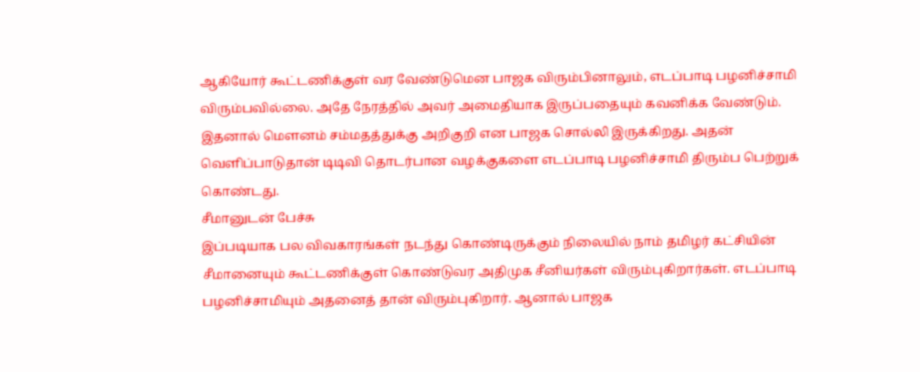ஆகியோர் கூட்டணிக்குள் வர வேண்டுமென பாஜக விரும்பினாலும், எடப்பாடி பழனிச்சாமி விரும்பவில்லை. அதே நேரத்தில் அவர் அமைதியாக இருப்பதையும் கவனிக்க வேண்டும். இதனால் மௌனம் சம்மதத்துக்கு அறிகுறி என பாஜக சொல்லி இருக்கிறது. அதன் வெளிப்பாடுதான் டிடிவி தொடர்பான வழக்குகளை எடப்பாடி பழனிச்சாமி திரும்ப பெற்றுக் கொண்டது.
சீமானுடன் பேச்சு
இப்படியாக பல விவகாரங்கள் நடந்து கொண்டிருக்கும் நிலையில் நாம் தமிழர் கட்சியின் சீமானையும் கூட்டணிக்குள் கொண்டுவர அதிமுக சீனியர்கள் விரும்புகிறார்கள். எடப்பாடி பழனிச்சாமியும் அதனைத் தான் விரும்புகிறார். ஆனால் பாஜக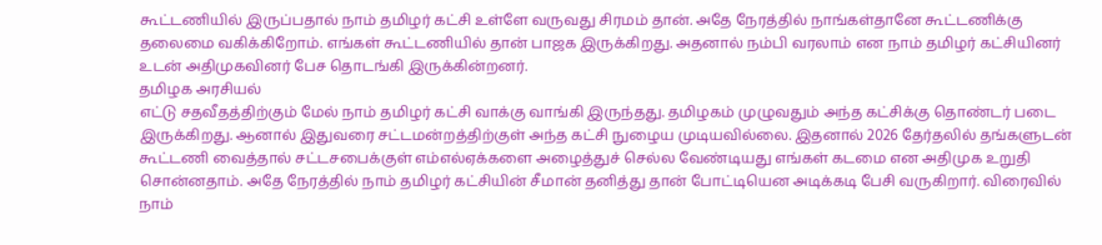கூட்டணியில் இருப்பதால் நாம் தமிழர் கட்சி உள்ளே வருவது சிரமம் தான். அதே நேரத்தில் நாங்கள்தானே கூட்டணிக்கு தலைமை வகிக்கிறோம். எங்கள் கூட்டணியில் தான் பாஜக இருக்கிறது. அதனால் நம்பி வரலாம் என நாம் தமிழர் கட்சியினர் உடன் அதிமுகவினர் பேச தொடங்கி இருக்கின்றனர்.
தமிழக அரசியல்
எட்டு சதவீதத்திற்கும் மேல் நாம் தமிழர் கட்சி வாக்கு வாங்கி இருந்தது. தமிழகம் முழுவதும் அந்த கட்சிக்கு தொண்டர் படை இருக்கிறது. ஆனால் இதுவரை சட்டமன்றத்திற்குள் அந்த கட்சி நுழைய முடியவில்லை. இதனால் 2026 தேர்தலில் தங்களுடன் கூட்டணி வைத்தால் சட்டசபைக்குள் எம்எல்ஏக்களை அழைத்துச் செல்ல வேண்டியது எங்கள் கடமை என அதிமுக உறுதி சொன்னதாம். அதே நேரத்தில் நாம் தமிழர் கட்சியின் சீமான் தனித்து தான் போட்டியென அடிக்கடி பேசி வருகிறார். விரைவில் நாம்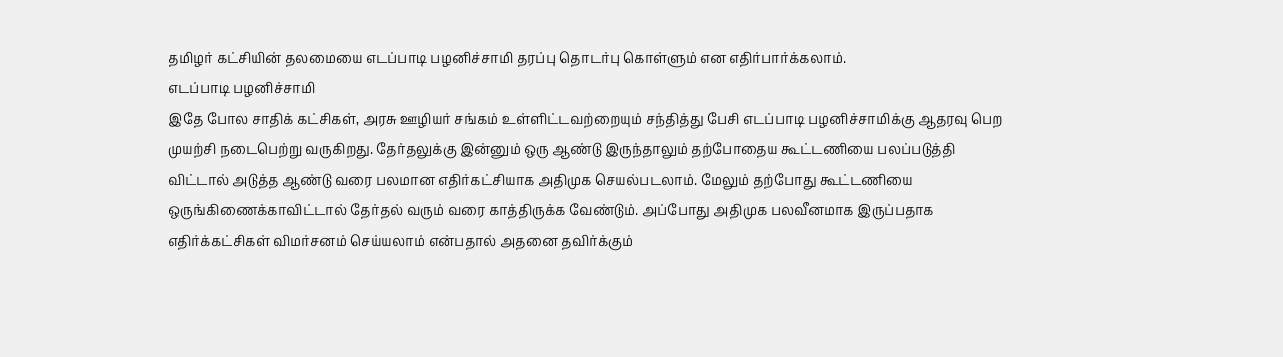தமிழர் கட்சியின் தலமையை எடப்பாடி பழனிச்சாமி தரப்பு தொடர்பு கொள்ளும் என எதிர்பார்க்கலாம்.
எடப்பாடி பழனிச்சாமி
இதே போல சாதிக் கட்சிகள், அரசு ஊழியர் சங்கம் உள்ளிட்டவற்றையும் சந்தித்து பேசி எடப்பாடி பழனிச்சாமிக்கு ஆதரவு பெற முயற்சி நடைபெற்று வருகிறது. தேர்தலுக்கு இன்னும் ஒரு ஆண்டு இருந்தாலும் தற்போதைய கூட்டணியை பலப்படுத்தி விட்டால் அடுத்த ஆண்டு வரை பலமான எதிர்கட்சியாக அதிமுக செயல்படலாம். மேலும் தற்போது கூட்டணியை ஒருங்கிணைக்காவிட்டால் தேர்தல் வரும் வரை காத்திருக்க வேண்டும். அப்போது அதிமுக பலவீனமாக இருப்பதாக எதிர்க்கட்சிகள் விமர்சனம் செய்யலாம் என்பதால் அதனை தவிர்க்கும்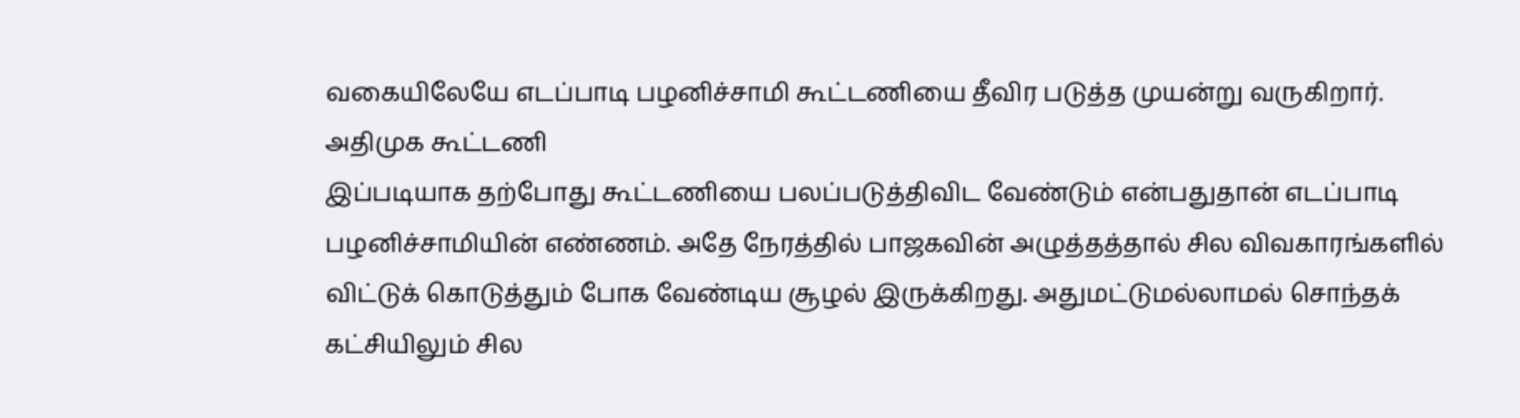வகையிலேயே எடப்பாடி பழனிச்சாமி கூட்டணியை தீவிர படுத்த முயன்று வருகிறார்.
அதிமுக கூட்டணி
இப்படியாக தற்போது கூட்டணியை பலப்படுத்திவிட வேண்டும் என்பதுதான் எடப்பாடி பழனிச்சாமியின் எண்ணம். அதே நேரத்தில் பாஜகவின் அழுத்தத்தால் சில விவகாரங்களில் விட்டுக் கொடுத்தும் போக வேண்டிய சூழல் இருக்கிறது. அதுமட்டுமல்லாமல் சொந்தக் கட்சியிலும் சில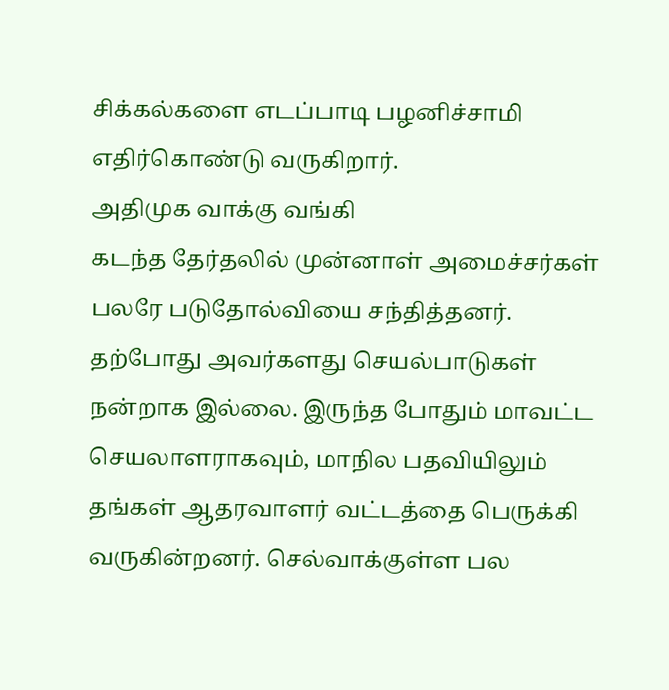சிக்கல்களை எடப்பாடி பழனிச்சாமி எதிர்கொண்டு வருகிறார்.
அதிமுக வாக்கு வங்கி
கடந்த தேர்தலில் முன்னாள் அமைச்சர்கள் பலரே படுதோல்வியை சந்தித்தனர். தற்போது அவர்களது செயல்பாடுகள் நன்றாக இல்லை. இருந்த போதும் மாவட்ட செயலாளராகவும், மாநில பதவியிலும் தங்கள் ஆதரவாளர் வட்டத்தை பெருக்கி வருகின்றனர். செல்வாக்குள்ள பல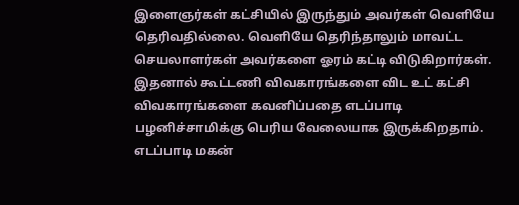இளைஞர்கள் கட்சியில் இருந்தும் அவர்கள் வெளியே தெரிவதில்லை. வெளியே தெரிந்தாலும் மாவட்ட செயலாளர்கள் அவர்களை ஓரம் கட்டி விடுகிறார்கள். இதனால் கூட்டணி விவகாரங்களை விட உட் கட்சி விவகாரங்களை கவனிப்பதை எடப்பாடி பழனிச்சாமிக்கு பெரிய வேலையாக இருக்கிறதாம்.
எடப்பாடி மகன்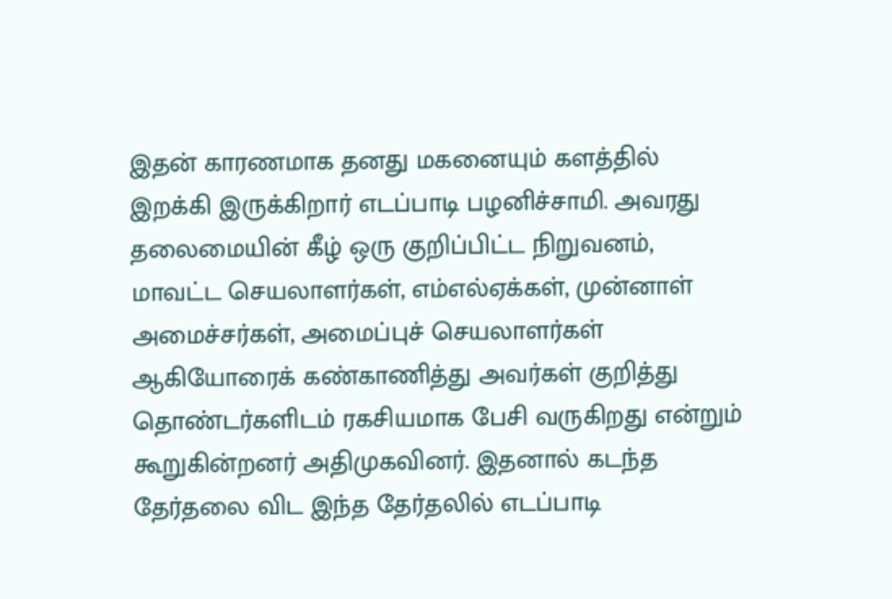இதன் காரணமாக தனது மகனையும் களத்தில் இறக்கி இருக்கிறார் எடப்பாடி பழனிச்சாமி. அவரது தலைமையின் கீழ் ஒரு குறிப்பிட்ட நிறுவனம், மாவட்ட செயலாளர்கள், எம்எல்ஏக்கள், முன்னாள் அமைச்சர்கள், அமைப்புச் செயலாளர்கள் ஆகியோரைக் கண்காணித்து அவர்கள் குறித்து தொண்டர்களிடம் ரகசியமாக பேசி வருகிறது என்றும் கூறுகின்றனர் அதிமுகவினர். இதனால் கடந்த தேர்தலை விட இந்த தேர்தலில் எடப்பாடி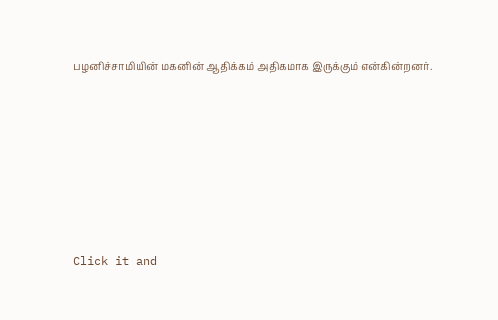பழனிச்சாமியின் மகனின் ஆதிக்கம் அதிகமாக இருக்கும் என்கின்றனர்.












Click it and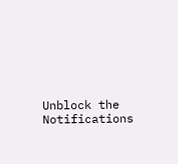Unblock the Notifications